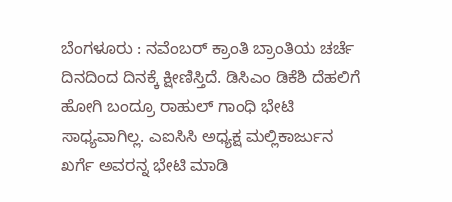ಬೆಂಗಳೂರು : ನವೆಂಬರ್ ಕ್ರಾಂತಿ ಬ್ರಾಂತಿಯ ಚರ್ಚೆ ದಿನದಿಂದ ದಿನಕ್ಕೆ ಕ್ಷೀಣಿಸ್ತಿದೆ. ಡಿಸಿಎಂ ಡಿಕೆಶಿ ದೆಹಲಿಗೆ ಹೋಗಿ ಬಂದ್ರೂ ರಾಹುಲ್ ಗಾಂಧಿ ಭೇಟಿ ಸಾಧ್ಯವಾಗಿಲ್ಲ. ಎಐಸಿಸಿ ಅಧ್ಯಕ್ಷ ಮಲ್ಲಿಕಾರ್ಜುನ ಖರ್ಗೆ ಅವರನ್ನ ಭೇಟಿ ಮಾಡಿ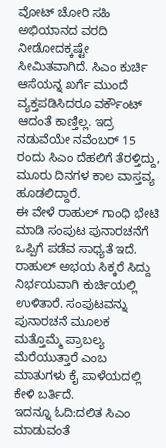ವೋಟ್ ಚೋರಿ ಸಹಿ ಅಭಿಯಾನದ ವರದಿ ನೀಡೋದಕ್ಕಷ್ಟೇ ಸೀಮಿತವಾಗಿದೆ. ಸಿಎಂ ಕುರ್ಚಿ ಆಸೆಯನ್ನ ಖರ್ಗೆ ಮುಂದೆ ವ್ಯಕ್ತಪಡಿಸಿದರೂ ವರ್ಕೌಂಟ್ ಆದಂತೆ ಕಾಣ್ತಿಲ್ಲ. ಇದ್ರ ನಡುವೆಯೇ ನವೆಂಬರ್ 15 ರಂದು ಸಿಎಂ ದೆಹಲಿಗೆ ತೆರಳ್ತಿದ್ದು, ಮೂರು ದಿನಗಳ ಕಾಲ ವಾಸ್ತವ್ಯ ಹೂಡಲಿದ್ದಾರೆ.
ಈ ವೇಳೆ ರಾಹುಲ್ ಗಾಂಧಿ ಭೇಟಿ ಮಾಡಿ ಸಂಪುಟ ಪುನಾರಚನೆಗೆ ಒಪ್ಪಿಗೆ ಪಡೆವ ಸಾಧ್ಯತೆ ಇದೆ. ರಾಹುಲ್ ಅಭಯ ಸಿಕ್ಕರೆ ಸಿದ್ದು ನಿರ್ಭಯವಾಗಿ ಕುರ್ಚಿಯಲ್ಲಿ ಉಳಿತಾರೆ. ಸಂಪುಟವನ್ನು ಪುನಾರಚನೆ ಮೂಲಕ ಮತ್ತೊಮ್ಮೆ ಪ್ರಾಬಲ್ಯ ಮೆರೆಯುತ್ತಾರೆ ಎಂಬ ಮಾತುಗಳು ಕೈ ಪಾಳೆಯದಲ್ಲಿ ಕೇಳಿ ಬರ್ತಿದೆ.
ಇದನ್ನೂ ಓದಿ:ದಲಿತ ಸಿಎಂ ಮಾಡುವಂತೆ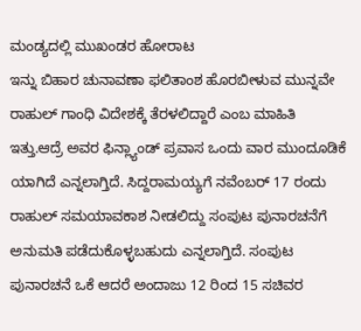ಮಂಡ್ಯದಲ್ಲಿ ಮುಖಂಡರ ಹೋರಾಟ
ಇನ್ನು ಬಿಹಾರ ಚುನಾವಣಾ ಫಲಿತಾಂಶ ಹೊರಬೀಳುವ ಮುನ್ನವೇ ರಾಹುಲ್ ಗಾಂಧಿ ವಿದೇಶಕ್ಕೆ ತೆರಳಲಿದ್ದಾರೆ ಎಂಬ ಮಾಹಿತಿ ಇತ್ತು.ಆದ್ರೆ ಅವರ ಫಿನ್ಲ್ಯಾಂಡ್ ಪ್ರವಾಸ ಒಂದು ವಾರ ಮುಂದೂಡಿಕೆ ಯಾಗಿದೆ ಎನ್ನಲಾಗ್ತಿದೆ. ಸಿದ್ದರಾಮಯ್ಯಗೆ ನವೆಂಬರ್ 17 ರಂದು ರಾಹುಲ್ ಸಮಯಾವಕಾಶ ನೀಡಲಿದ್ದು ಸಂಪುಟ ಪುನಾರಚನೆಗೆ ಅನುಮತಿ ಪಡೆದುಕೊಳ್ಳಬಹುದು ಎನ್ನಲಾಗ್ತಿದೆ. ಸಂಪುಟ ಪುನಾರಚನೆ ಒಕೆ ಆದರೆ ಅಂದಾಜು 12 ರಿಂದ 15 ಸಚಿವರ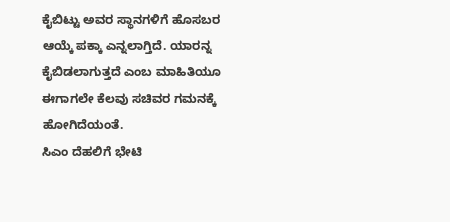ಕೈಬಿಟ್ಟು ಅವರ ಸ್ಥಾನಗಳಿಗೆ ಹೊಸಬರ ಆಯ್ಕೆ ಪಕ್ಕಾ ಎನ್ನಲಾಗ್ತಿದೆ. ಯಾರನ್ನ ಕೈಬಿಡಲಾಗುತ್ತದೆ ಎಂಬ ಮಾಹಿತಿಯೂ ಈಗಾಗಲೇ ಕೆಲವು ಸಚಿವರ ಗಮನಕ್ಕೆ ಹೋಗಿದೆಯಂತೆ.
ಸಿಎಂ ದೆಹಲಿಗೆ ಭೇಟಿ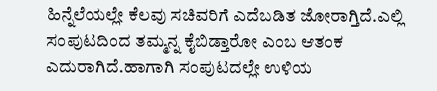ಹಿನ್ನೆಲೆಯಲ್ಲೇ ಕೆಲವು ಸಚಿವರಿಗೆ ಎದೆಬಡಿತ ಜೋರಾಗ್ತಿದೆ.ಎಲ್ಲಿ ಸಂಪುಟದಿಂದ ತಮ್ಮನ್ನ ಕೈಬಿಡ್ತಾರೋ ಎಂಬ ಆತಂಕ ಎದುರಾಗಿದೆ.ಹಾಗಾಗಿ ಸಂಪುಟದಲ್ಲೇ ಉಳಿಯ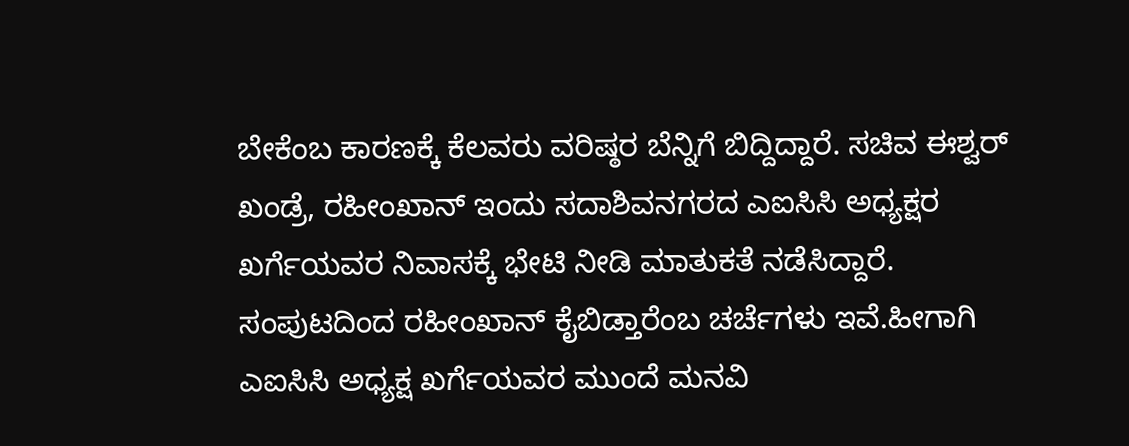ಬೇಕೆಂಬ ಕಾರಣಕ್ಕೆ ಕೆಲವರು ವರಿಷ್ಠರ ಬೆನ್ನಿಗೆ ಬಿದ್ದಿದ್ದಾರೆ. ಸಚಿವ ಈಶ್ವರ್ ಖಂಡ್ರೆ, ರಹೀಂಖಾನ್ ಇಂದು ಸದಾಶಿವನಗರದ ಎಐಸಿಸಿ ಅಧ್ಯಕ್ಷರ ಖರ್ಗೆಯವರ ನಿವಾಸಕ್ಕೆ ಭೇಟಿ ನೀಡಿ ಮಾತುಕತೆ ನಡೆಸಿದ್ದಾರೆ. ಸಂಪುಟದಿಂದ ರಹೀಂಖಾನ್ ಕೈಬಿಡ್ತಾರೆಂಬ ಚರ್ಚೆಗಳು ಇವೆ.ಹೀಗಾಗಿ ಎಐಸಿಸಿ ಅಧ್ಯಕ್ಷ ಖರ್ಗೆಯವರ ಮುಂದೆ ಮನವಿ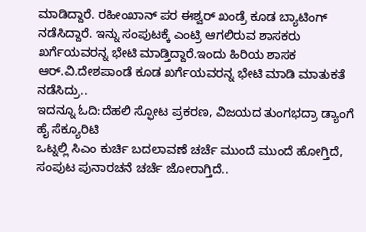ಮಾಡಿದ್ದಾರೆ. ರಹೀಂಖಾನ್ ಪರ ಈಶ್ವರ್ ಖಂಡ್ರೆ ಕೂಡ ಬ್ಯಾಟಿಂಗ್ ನಡೆಸಿದ್ದಾರೆ. ಇನ್ನು ಸಂಪುಟಕ್ಕೆ ಎಂಟ್ರಿ ಆಗಲಿರುವ ಶಾಸಕರು ಖರ್ಗೆಯವರನ್ನ ಭೇಟಿ ಮಾಡ್ತಿದ್ದಾರೆ.ಇಂದು ಹಿರಿಯ ಶಾಸಕ ಆರ್.ವಿ.ದೇಶಪಾಂಡೆ ಕೂಡ ಖರ್ಗೆಯವರನ್ನ ಭೇಟಿ ಮಾಡಿ ಮಾತುಕತೆ ನಡೆಸಿದ್ರು..
ಇದನ್ನೂ ಓದಿ:ದೆಹಲಿ ಸ್ಫೋಟ ಪ್ರಕರಣ, ವಿಜಯದ ತುಂಗಭದ್ರಾ ಡ್ಯಾಂಗೆ ಹೈ ಸೆಕ್ಯೂರಿಟಿ
ಒಟ್ನಲ್ಲಿ ಸಿಎಂ ಕುರ್ಚಿ ಬದಲಾವಣೆ ಚರ್ಚೆ ಮುಂದೆ ಮುಂದೆ ಹೋಗ್ತಿದೆ, ಸಂಪುಟ ಪುನಾರಚನೆ ಚರ್ಚೆ ಜೋರಾಗ್ತಿದೆ..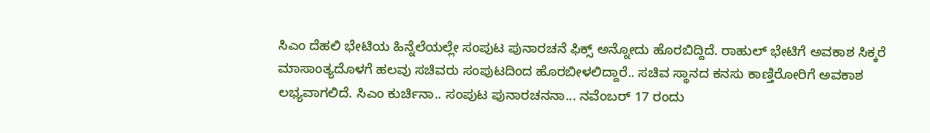ಸಿಎಂ ದೆಹಲಿ ಭೇಟಿಯ ಹಿನ್ನೆಲೆಯಲ್ಲೇ ಸಂಪುಟ ಪುನಾರಚನೆ ಫಿಕ್ಸ್ ಅನ್ನೋದು ಹೊರಬಿದ್ದಿದೆ. ರಾಹುಲ್ ಭೇಟಿಗೆ ಅವಕಾಶ ಸಿಕ್ಕರೆ ಮಾಸಾಂತ್ಯದೊಳಗೆ ಹಲವು ಸಚಿವರು ಸಂಪುಟದಿಂದ ಹೊರಬೀಳಲಿದ್ದಾರೆ.. ಸಚಿವ ಸ್ಥಾನದ ಕನಸು ಕಾಣ್ತಿರೋರಿಗೆ ಅವಕಾಶ ಲಭ್ಯವಾಗಲಿದೆ. ಸಿಎಂ ಕುರ್ಚಿನಾ.. ಸಂಪುಟ ಪುನಾರಚನನಾ... ನವೆಂಬರ್ 17 ರಂದು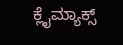ಕ್ಲೈಮ್ಯಾಕ್ಸ್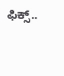ಫಿಕ್ಸ್..